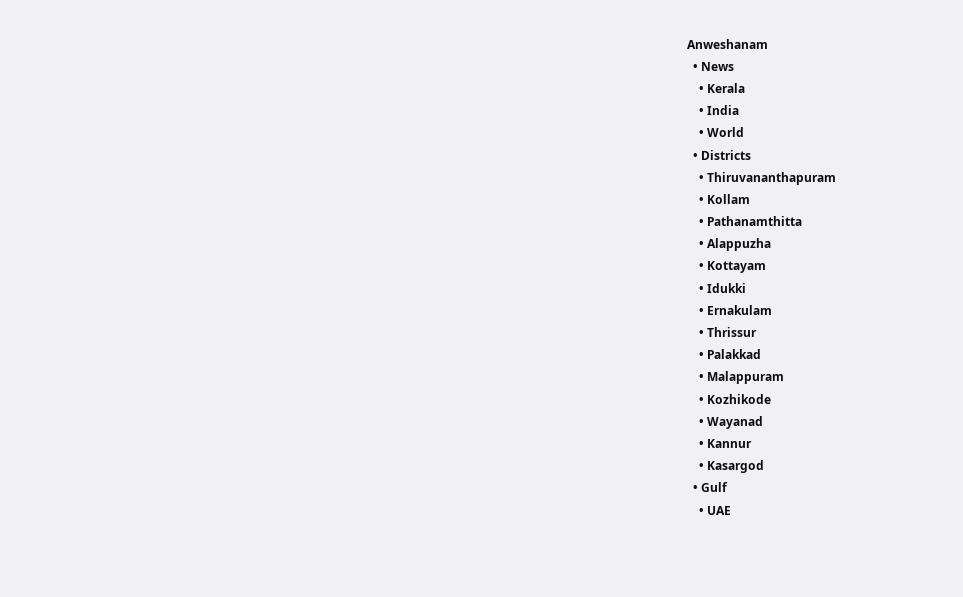Anweshanam
  • News
    • Kerala
    • India
    • World
  • Districts
    • Thiruvananthapuram
    • Kollam
    • Pathanamthitta
    • Alappuzha
    • Kottayam
    • Idukki
    • Ernakulam
    • Thrissur
    • Palakkad
    • Malappuram
    • Kozhikode
    • Wayanad
    • Kannur
    • Kasargod
  • Gulf
    • UAE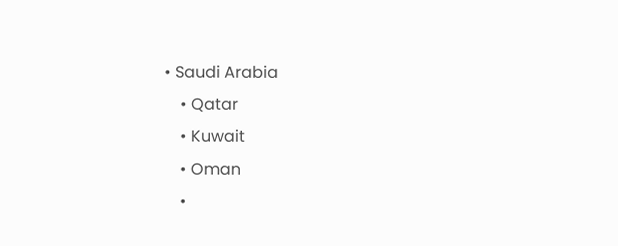• Saudi Arabia
    • Qatar
    • Kuwait
    • Oman
    •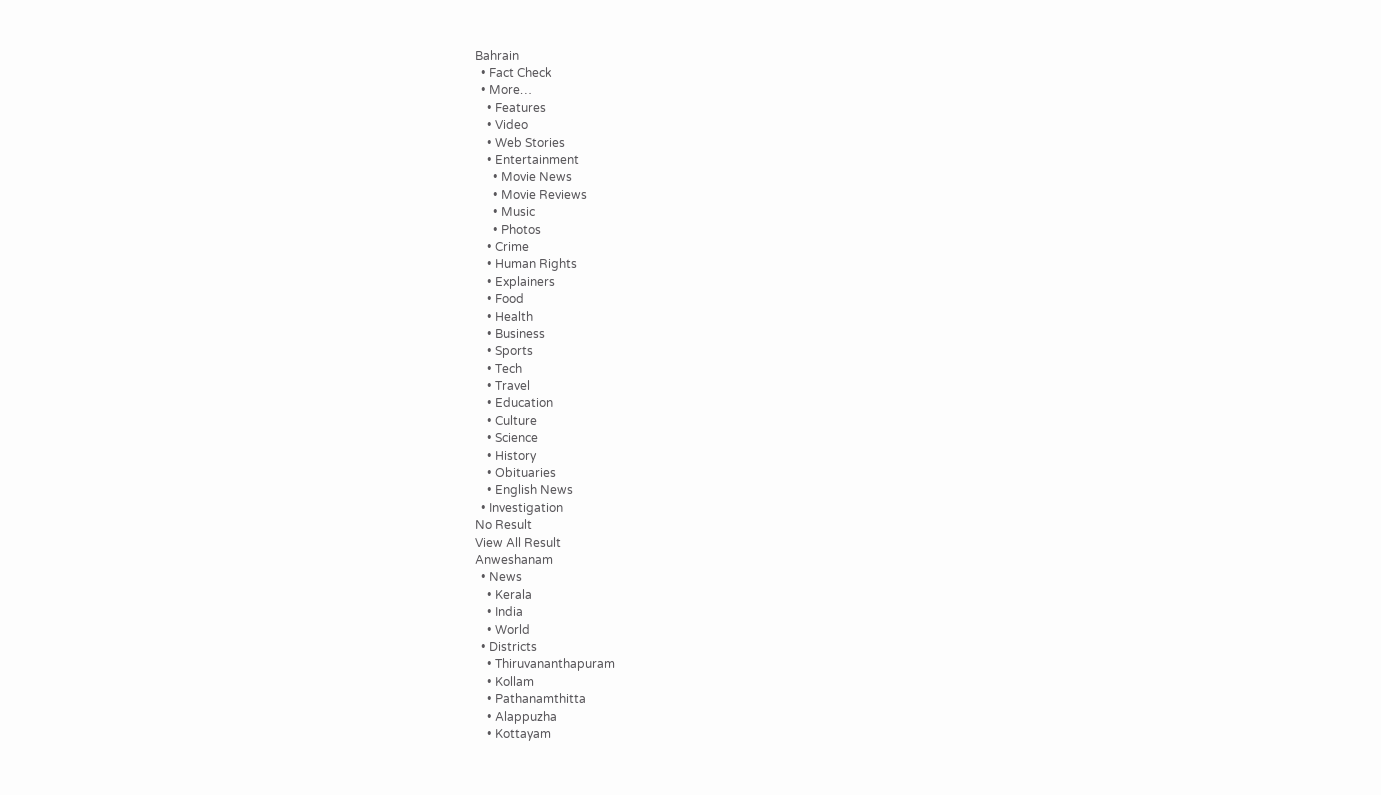Bahrain
  • Fact Check
  • More…
    • Features
    • Video
    • Web Stories
    • Entertainment
      • Movie News
      • Movie Reviews
      • Music
      • Photos
    • Crime
    • Human Rights
    • Explainers
    • Food
    • Health
    • Business
    • Sports
    • Tech
    • Travel
    • Education
    • Culture
    • Science
    • History
    • Obituaries
    • English News
  • Investigation
No Result
View All Result
Anweshanam
  • News
    • Kerala
    • India
    • World
  • Districts
    • Thiruvananthapuram
    • Kollam
    • Pathanamthitta
    • Alappuzha
    • Kottayam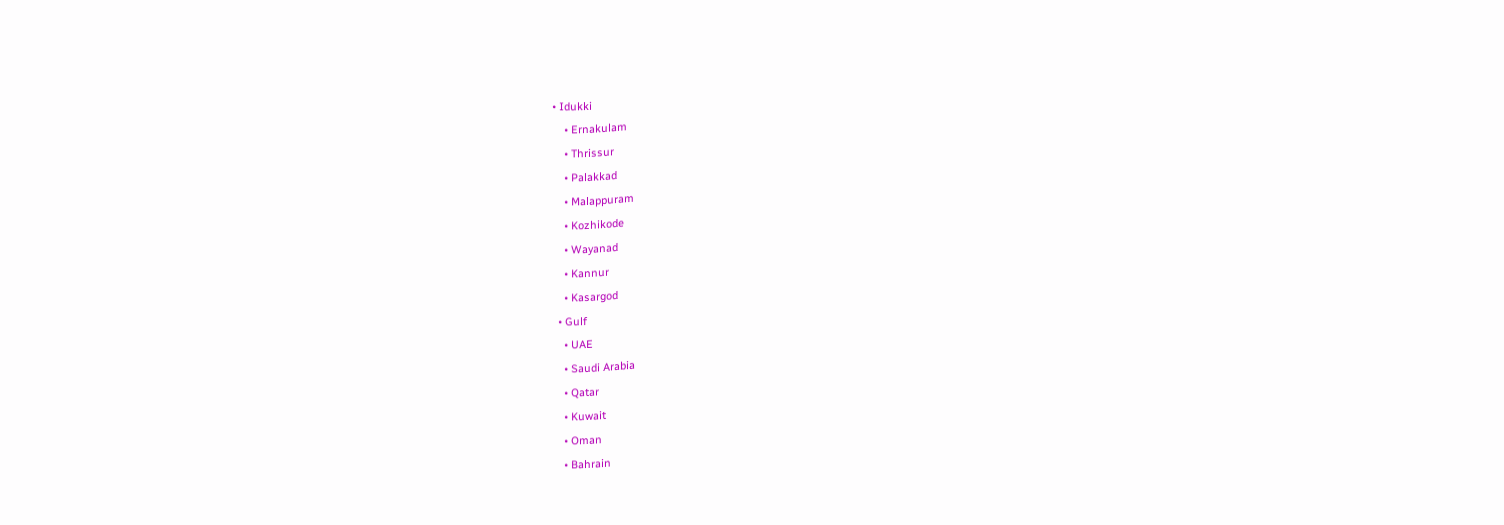• Idukki
    • Ernakulam
    • Thrissur
    • Palakkad
    • Malappuram
    • Kozhikode
    • Wayanad
    • Kannur
    • Kasargod
  • Gulf
    • UAE
    • Saudi Arabia
    • Qatar
    • Kuwait
    • Oman
    • Bahrain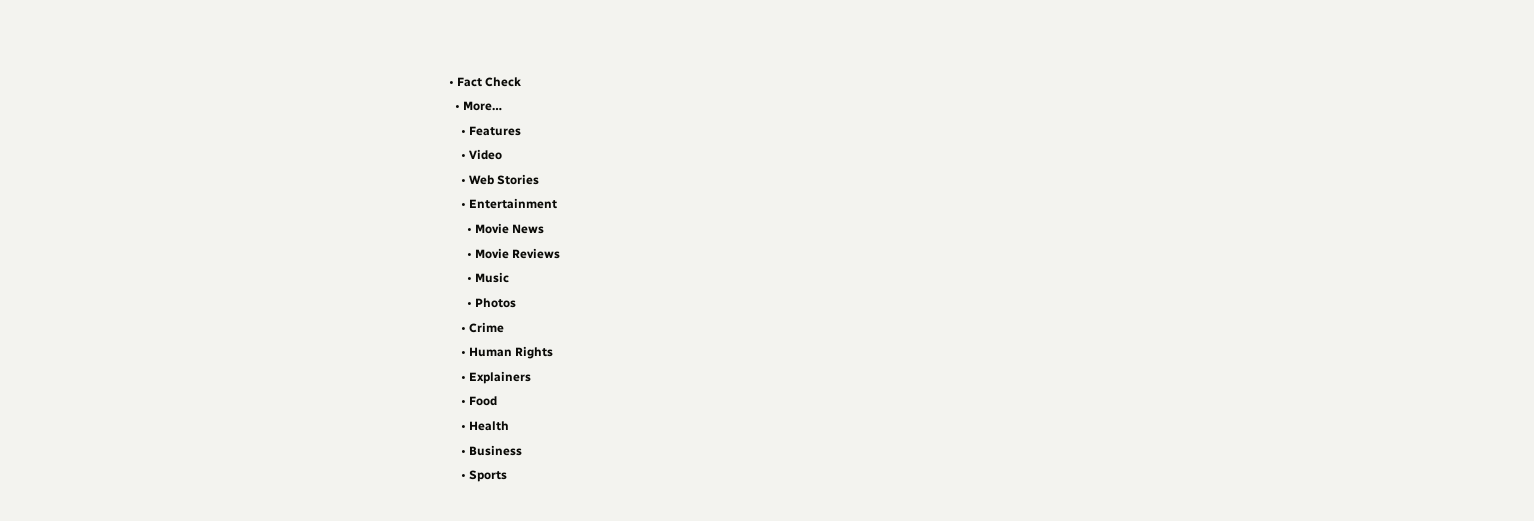• Fact Check
  • More…
    • Features
    • Video
    • Web Stories
    • Entertainment
      • Movie News
      • Movie Reviews
      • Music
      • Photos
    • Crime
    • Human Rights
    • Explainers
    • Food
    • Health
    • Business
    • Sports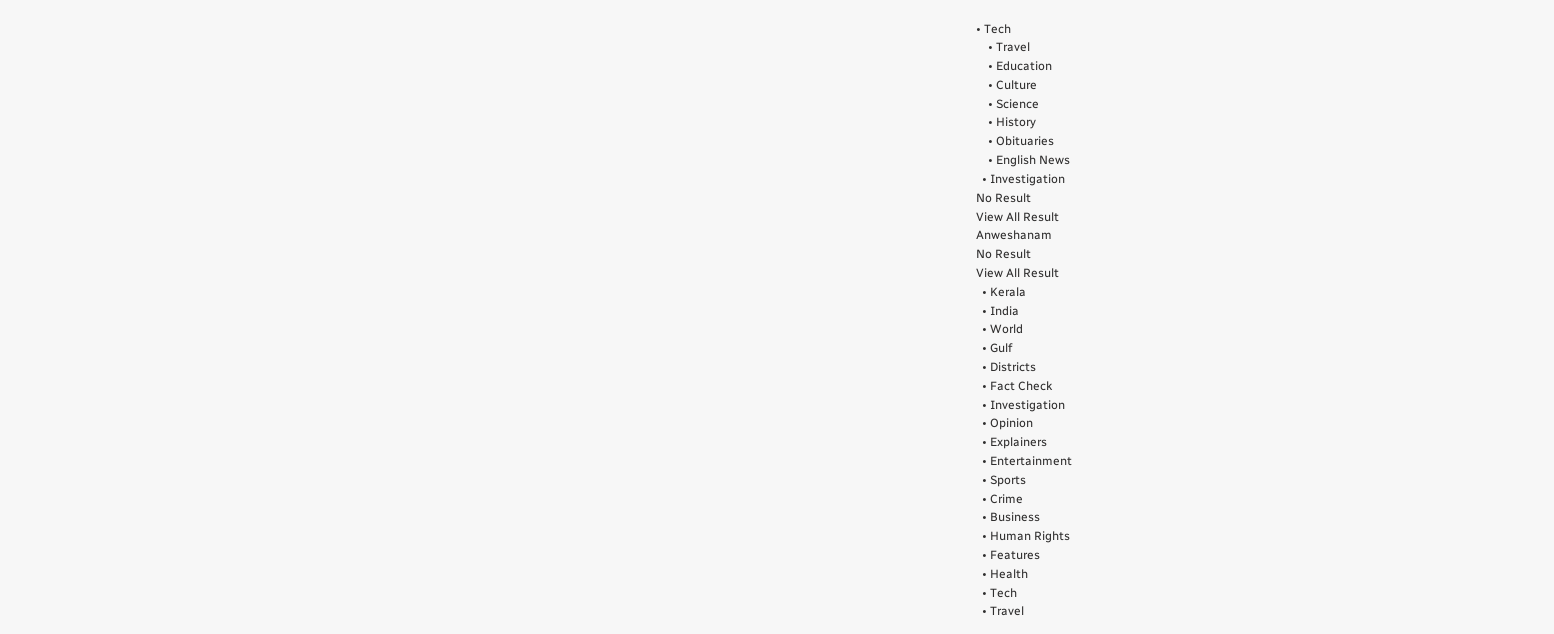• Tech
    • Travel
    • Education
    • Culture
    • Science
    • History
    • Obituaries
    • English News
  • Investigation
No Result
View All Result
Anweshanam
No Result
View All Result
  • Kerala
  • India
  • World
  • Gulf
  • Districts
  • Fact Check
  • Investigation
  • Opinion
  • Explainers
  • Entertainment
  • Sports
  • Crime
  • Business
  • Human Rights
  • Features
  • Health
  • Tech
  • Travel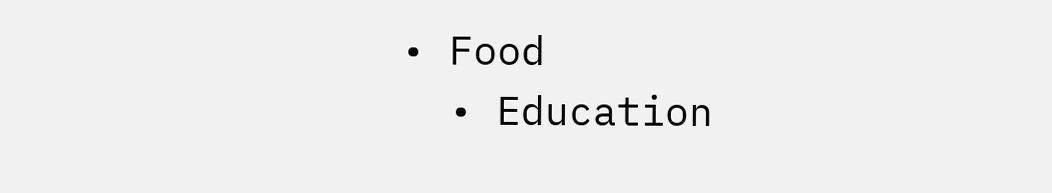• Food
  • Education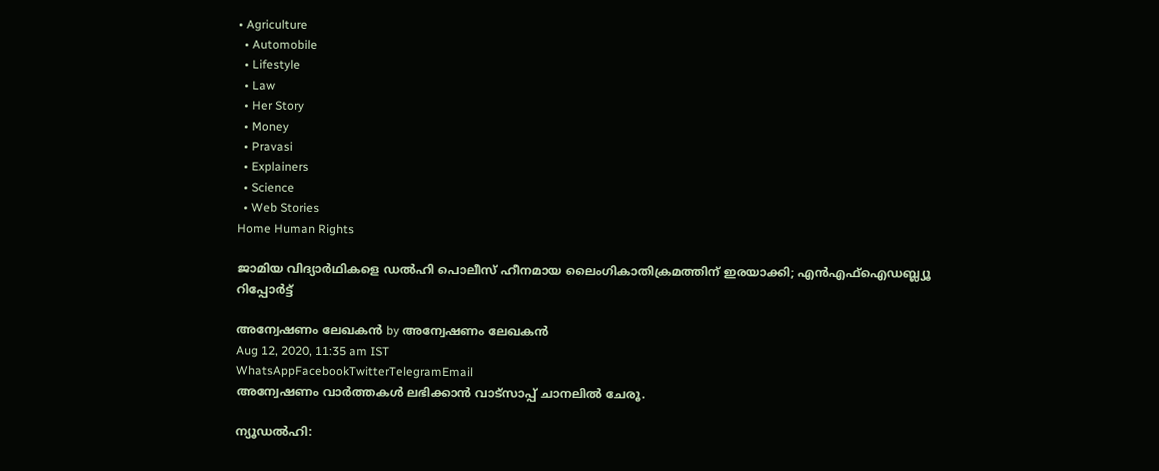• Agriculture
  • Automobile
  • Lifestyle
  • Law
  • Her Story
  • Money
  • Pravasi
  • Explainers
  • Science
  • Web Stories
Home Human Rights

ജാമിയ വിദ്യാർഥികളെ ഡൽഹി പൊലീസ് ഹീനമായ ലൈംഗികാതിക്രമത്തിന് ഇരയാക്കി; എൻഎഫ്ഐഡബ്ല്യൂ റിപ്പോർട്ട്

അന്വേഷണം ലേഖകൻ by അന്വേഷണം ലേഖകൻ
Aug 12, 2020, 11:35 am IST
WhatsAppFacebookTwitterTelegramEmail
അന്വേഷണം വാർത്തകൾ ലഭിക്കാന്‍ വാട്സാപ്പ് ചാനലില്‍ ചേരൂ.

ന്യൂഡൽഹി: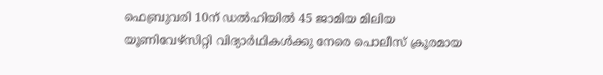ഫെബ്രുവരി 10ന് ഡൽഹിയിൽ 45 ജാമിയ മിലിയ യൂണിവേഴ്സിറ്റി വിദ്യാർഥികൾക്കു നേരെ പൊലീസ് ക്രൂരമായ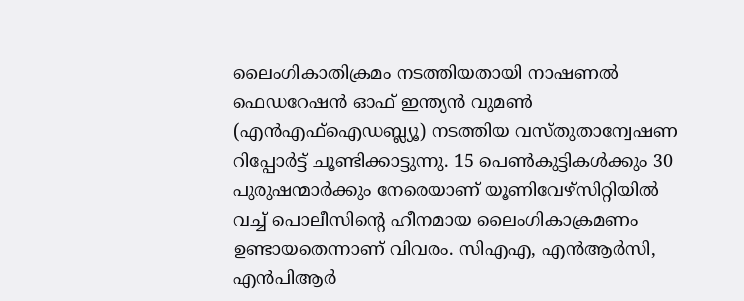ലൈംഗികാതിക്രമം നടത്തിയതായി നാഷണൽ ഫെഡറേഷൻ ഓഫ് ഇന്ത്യൻ വുമൺ (എൻഎഫ്ഐഡബ്ല്യൂ) നടത്തിയ വസ്തുതാന്വേഷണ റിപ്പോർട്ട് ചൂണ്ടിക്കാട്ടുന്നു. 15 പെൺകുട്ടികൾക്കും 30 പുരുഷന്മാർക്കും നേരെയാണ് യൂണിവേഴ്സിറ്റിയിൽ വച്ച് പൊലീസിന്റെ ഹീനമായ ലൈംഗികാക്രമണം ഉണ്ടായതെന്നാണ് വിവരം. സിഎഎ, എൻആർസി, എൻപിആർ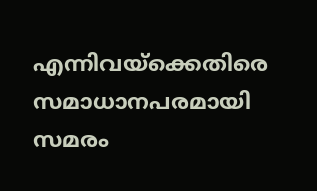എന്നിവയ്ക്കെതിരെ സമാധാനപരമായി സമരം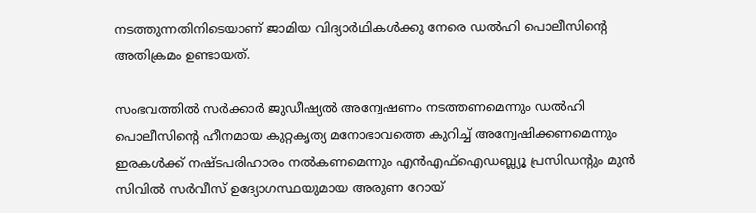നടത്തുന്നതിനിടെയാണ് ജാമിയ വിദ്യാർഥികൾക്കു നേരെ ഡൽഹി പൊലീസിന്‍റെ അതിക്രമം ഉണ്ടായത്.

സംഭവത്തിൽ സർക്കാർ ജുഡീഷ്യൽ അന്വേഷണം നടത്തണമെന്നും ഡൽഹി പൊലീസിന്റെ ഹീനമായ കുറ്റകൃത്യ മനോഭാവത്തെ കുറിച്ച് അന്വേഷിക്കണമെന്നും ഇരകൾക്ക് നഷ്ടപരിഹാരം നൽകണമെന്നും എൻഎഫ്ഐഡബ്ല്യൂ പ്രസിഡന്റും മുൻ സിവിൽ സർവീസ് ഉദ്യോഗസ്ഥയുമായ അരുണ റോയ്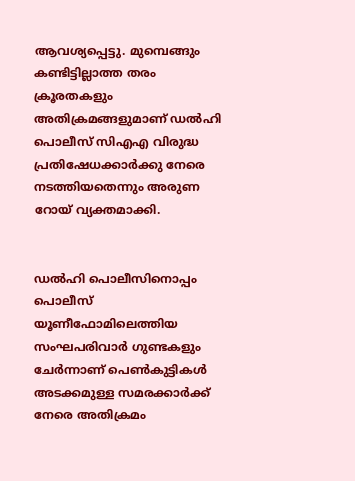ആവശ്യപ്പെട്ടു. മുമ്പെങ്ങും കണ്ടിട്ടില്ലാത്ത തരം ക്രൂരതകളും അതിക്രമങ്ങളുമാണ് ഡൽഹി പൊലീസ് സിഎഎ വിരുദ്ധ പ്രതിഷേധക്കാർക്കു നേരെ നടത്തിയതെന്നും അരുണ റോയ് വ്യക്തമാക്കി.


ഡൽഹി പൊലീസിനൊപ്പം പൊലീസ് യൂണീഫോമിലെത്തിയ സംഘപരിവാർ ഗുണ്ടകളും ചേർന്നാണ് പെൺകുട്ടികൾ അടക്കമുള്ള സമരക്കാര്‍ക്ക് നേരെ അതിക്രമം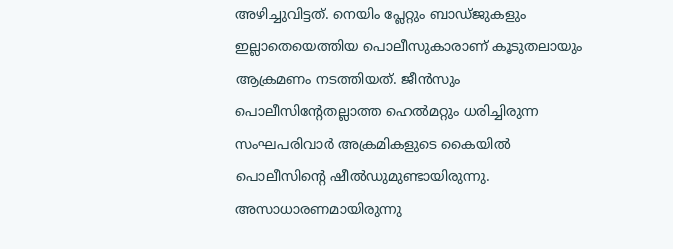അഴിച്ചുവിട്ടത്. നെയിം പ്ലേറ്റും ബാഡ്ജുകളും ഇല്ലാതെയെത്തിയ പൊലീസുകാരാണ് കൂടുതലായും ആക്രമണം നടത്തിയത്. ജീൻസും പൊലീസിന്റേതല്ലാത്ത ഹെൽമറ്റും ധരിച്ചിരുന്ന സംഘപരിവാർ അക്രമികളുടെ കൈയിൽ പൊലീസിന്റെ ഷീൽഡുമുണ്ടായിരുന്നു. അസാധാരണമായിരുന്നു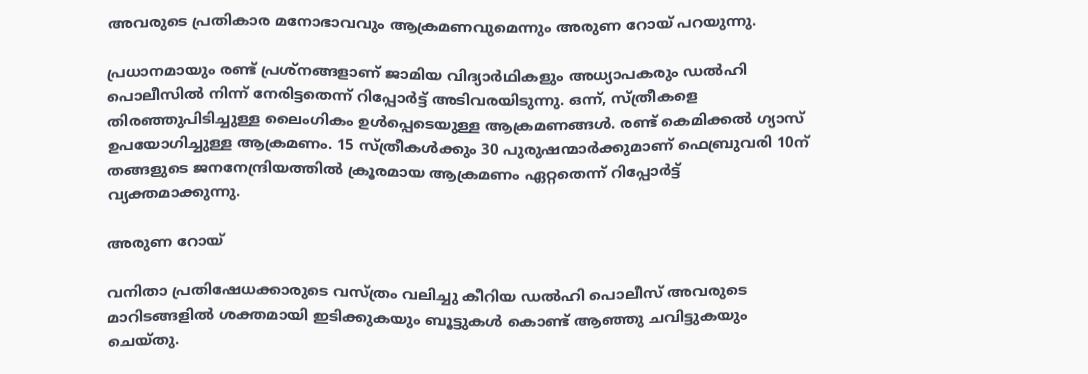അവരുടെ പ്രതികാര മനോഭാവവും ആക്രമണവുമെന്നും അരുണ റോയ് പറയുന്നു.

പ്രധാനമായും രണ്ട് പ്രശ്നങ്ങളാണ് ജാമിയ വിദ്യാർഥികളും അധ്യാപകരും ഡൽഹി പൊലീസിൽ നിന്ന് നേരിട്ടതെന്ന് റിപ്പോർട്ട് അടിവരയിടുന്നു. ഒന്ന്, സ്ത്രീകളെ തിരഞ്ഞുപിടിച്ചുള്ള ലൈംഗികം ഉൾപ്പെടെയുള്ള ആക്രമണങ്ങൾ. രണ്ട് കെമിക്കൽ ഗ്യാസ് ഉപയോഗിച്ചുള്ള ആക്രമണം. 15 സ്ത്രീകൾക്കും 30 പുരുഷന്മാർക്കുമാണ് ഫെബ്രുവരി 10ന് തങ്ങളുടെ ജനനേന്ദ്രിയത്തിൽ ക്രൂരമായ ആക്രമണം ഏറ്റതെന്ന് റിപ്പോർട്ട് വ്യക്തമാക്കുന്നു.

അരുണ റോയ്

വനിതാ പ്രതിഷേധക്കാരുടെ വസ്ത്രം വലിച്ചു കീറിയ ഡൽഹി പൊലീസ് അവരുടെ മാറിടങ്ങളിൽ ശക്തമായി ഇടിക്കുകയും ബൂട്ടുകൾ കൊണ്ട് ആഞ്ഞു ചവിട്ടുകയും ചെയ്തു.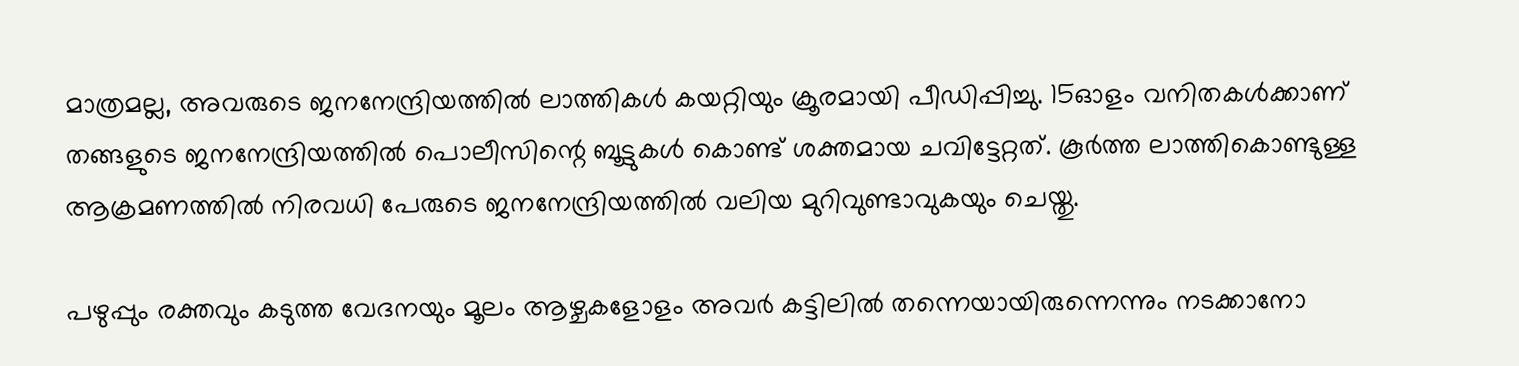മാത്രമല്ല, അവരുടെ ജനനേന്ദ്രിയത്തിൽ ലാത്തികൾ കയറ്റിയും ക്രൂരമായി പീഡിപ്പിച്ചു. 15ഓളം വനിതകൾക്കാണ് തങ്ങളുടെ ജനനേന്ദ്രിയത്തിൽ പൊലീസിന്റെ ബൂട്ടുകൾ കൊണ്ട് ശക്തമായ ചവിട്ടേറ്റത്. കൂർത്ത ലാത്തികൊണ്ടുള്ള ആക്രമണത്തിൽ നിരവധി പേരുടെ ജനനേന്ദ്രിയത്തിൽ വലിയ മുറിവുണ്ടാവുകയും ചെയ്തു.

പഴുപ്പും രക്തവും കടുത്ത വേദനയും മൂലം ആഴ്ചകളോളം അവർ കട്ടിലിൽ തന്നെയായിരുന്നെന്നും നടക്കാനോ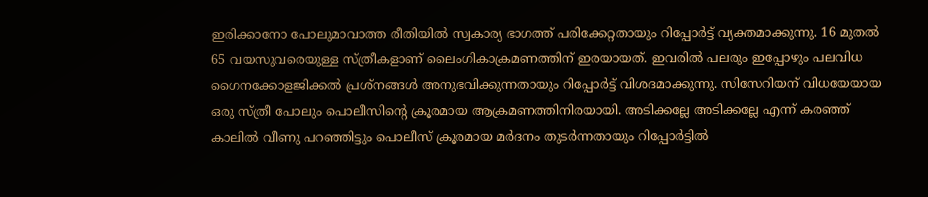ഇരിക്കാനോ പോലുമാവാത്ത രീതിയിൽ സ്വകാര്യ ഭാഗത്ത് പരിക്കേറ്റതായും റിപ്പോർട്ട് വ്യക്തമാക്കുന്നു. 16 മുതൽ 65 വയസുവരെയുള്ള സ്ത്രീകളാണ് ലൈംഗികാക്രമണത്തിന് ഇരയായത്. ഇവരിൽ പലരും ഇപ്പോഴും പലവിധ ഗൈനക്കോളജിക്കൽ പ്രശ്നങ്ങൾ അനുഭവിക്കുന്നതായും റിപ്പോർട്ട് വിശദമാക്കുന്നു. സിസേറിയന് വിധയേയായ ഒരു സ്ത്രീ പോലും പൊലീസിന്റെ ക്രൂരമായ ആക്രമണത്തിനിരയായി. അടിക്കല്ലേ അടിക്കല്ലേ എന്ന് കരഞ്ഞ് കാലിൽ വീണു പറഞ്ഞിട്ടും പൊലീസ് ക്രൂരമായ മർദനം തുടർന്നതായും റിപ്പോർട്ടിൽ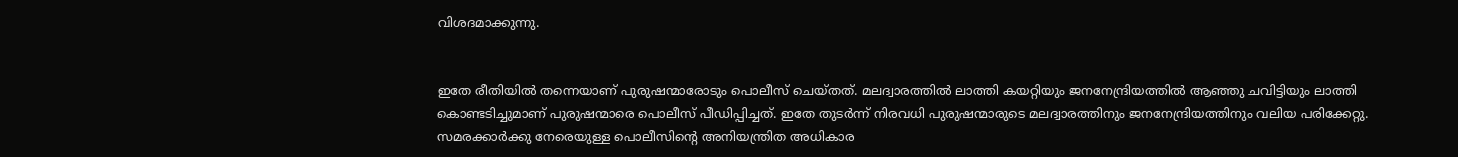വിശദമാക്കുന്നു.


ഇതേ രീതിയിൽ തന്നെയാണ് പുരുഷന്മാരോടും പൊലീസ് ചെയ്തത്. മലദ്വാരത്തിൽ ലാത്തി കയറ്റിയും ജനനേന്ദ്രിയത്തിൽ ആഞ്ഞു ചവിട്ടിയും ലാത്തി കൊണ്ടടിച്ചുമാണ് പുരുഷന്മാരെ പൊലീസ് പീഡിപ്പിച്ചത്. ഇതേ തുടർന്ന് നിരവധി പുരുഷന്മാരുടെ മലദ്വാരത്തിനും ജനനേന്ദ്രിയത്തിനും വലിയ പരിക്കേറ്റു. സമരക്കാർക്കു നേരെയുള്ള പൊലീസിന്റെ അനിയന്ത്രിത അധികാര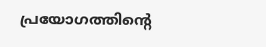പ്രയോഗത്തിന്റെ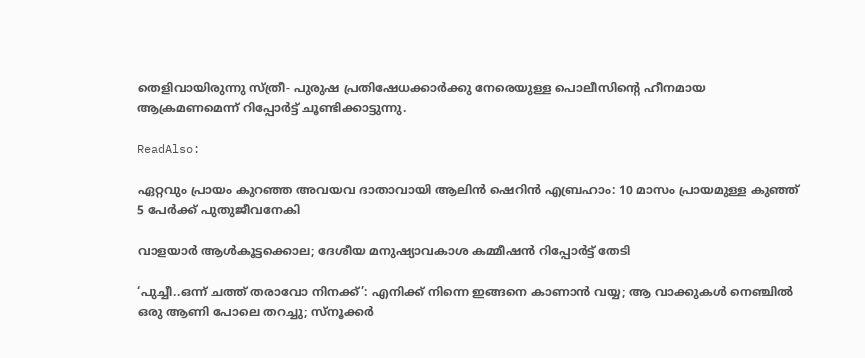തെളിവായിരുന്നു സ്ത്രീ- പുരുഷ പ്രതിഷേധക്കാർക്കു നേരെയുള്ള പൊലീസിന്റെ ഹീനമായ ആക്രമണമെന്ന് റിപ്പോർട്ട് ചൂണ്ടിക്കാട്ടുന്നു.

ReadAlso:

ഏറ്റവും പ്രായം കുറഞ്ഞ അവയവ ദാതാവായി ആലിന്‍ ഷെറിന്‍ എബ്രഹാം: 10 മാസം പ്രായമുള്ള കുഞ്ഞ് 5 പേര്‍ക്ക് പുതുജീവനേകി

വാളയാർ ആൾകൂട്ടക്കൊല; ദേശീയ മനുഷ്യാവകാശ കമ്മീഷൻ റിപ്പോർട്ട് തേടി

‘പുച്ചീ..ഒന്ന് ചത്ത് തരാവോ നിനക്ക്’: എനിക്ക് നിന്നെ ഇങ്ങനെ കാണാന്‍ വയ്യ; ആ വാക്കുകള്‍ നെഞ്ചില്‍ ഒരു ആണി പോലെ തറച്ചു; സ്‌നൂക്കര്‍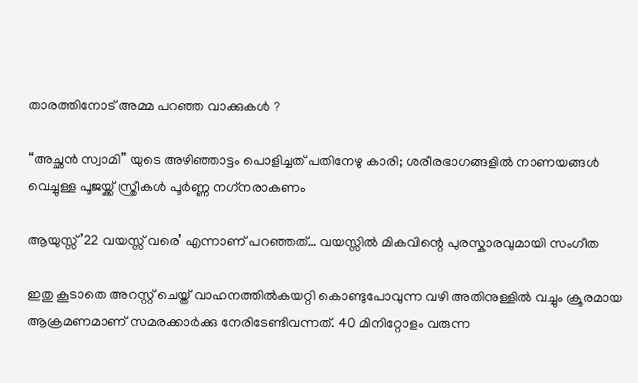താരത്തിനോട് അമ്മ പറഞ്ഞ വാക്കുകള്‍ ?

“അച്ഛന്‍ സ്വാമി” യുടെ അഴിഞ്ഞാട്ടം പൊളിച്ചത് പതിനേഴു കാരി; ശരീരഭാഗങ്ങളില്‍ നാണയങ്ങള്‍ വെച്ചുള്ള പൂജയ്ക്ക് സ്ത്രീകള്‍ പൂര്‍ണ്ണ നഗ്‌നരാകണം

ആയുസ്സ് ’22 വയസ്സ് വരെ’ എന്നാണ് പറഞ്ഞത്… വയസ്സിൽ മികവിന്റെ പുരസ്കാരവുമായി സംഗീത

ഇതു കൂടാതെ അറസ്റ്റ് ചെയ്ത് വാഹനത്തിൽകയറ്റി കൊണ്ടുപോവുന്ന വഴി അതിനുള്ളിൽ വച്ചും ക്രൂരമായ ആക്രമണമാണ് സമരക്കാർക്കു നേരിടേണ്ടിവന്നത്. 40 മിനിറ്റോളം വരുന്ന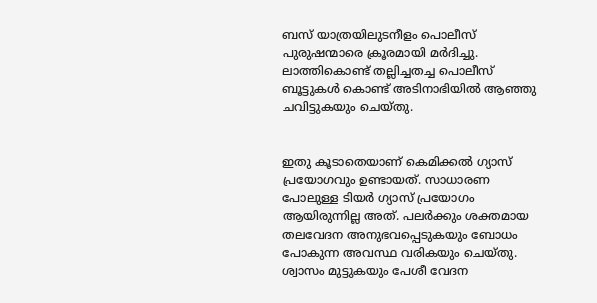ബസ് യാത്രയിലുടനീളം പൊലീസ് പുരുഷന്മാരെ ക്രൂരമായി മർദിച്ചു. ലാത്തികൊണ്ട് തല്ലിച്ചതച്ച പൊലീസ് ബൂട്ടുകൾ കൊണ്ട് അടിനാഭിയിൽ ആഞ്ഞു ചവിട്ടുകയും ചെയ്തു.


ഇതു കൂടാതെയാണ് കെമിക്കൽ ഗ്യാസ് പ്രയോഗവും ഉണ്ടായത്. സാധാരണ പോലുള്ള ടിയർ ഗ്യാസ് പ്രയോഗം ആയിരുന്നില്ല അത്. പലർക്കും ശക്തമായ തലവേദന അനുഭവപ്പെടുകയും ബോധം പോകുന്ന അവസ്ഥ വരികയും ചെയ്തു. ശ്വാസം മുട്ടുകയും പേശീ വേദന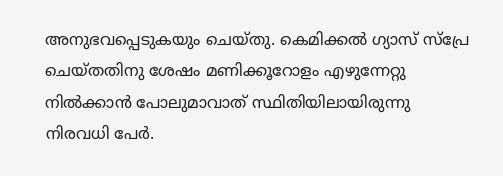അനുഭവപ്പെടുകയും ചെയ്തു. കെമിക്കൽ ഗ്യാസ് സ്പ്രേ ചെയ്തതിനു ശേഷം മണിക്കൂറോളം എഴുന്നേറ്റു നിൽക്കാൻ പോലുമാവാത് സ്ഥിതിയിലായിരുന്നു നിരവധി പേർ.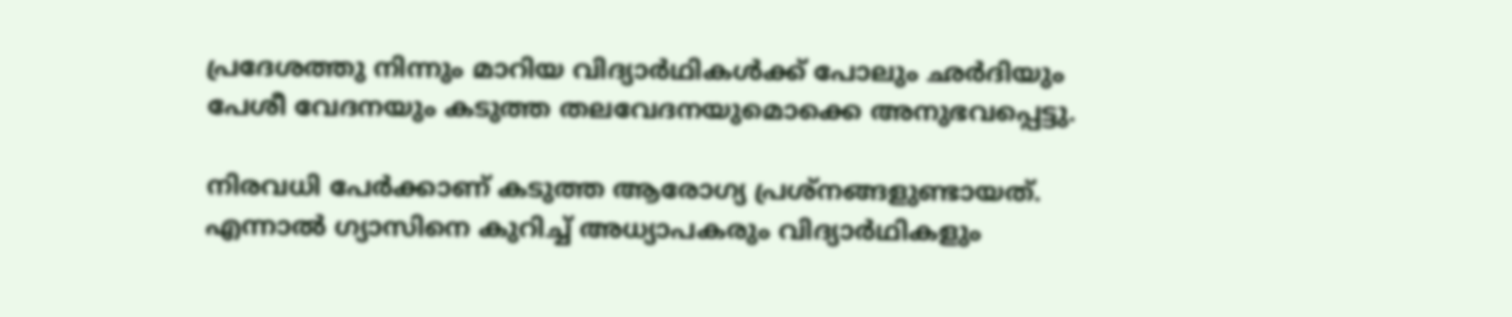പ്രദേശത്തു നിന്നും മാറിയ വിദ്യാർഥികൾക്ക് പോലും ഛർദിയും പേശീ വേദനയും കടുത്ത തലവേദനയുമൊക്കെ അനുഭവപ്പെട്ടു.

നിരവധി പേർക്കാണ് കടുത്ത ആരോഗ്യ പ്രശ്നങ്ങളുണ്ടായത്. എന്നാൽ ഗ്യാസിനെ കുറിച്ച് അധ്യാപകരും വിദ്യാർഥികളും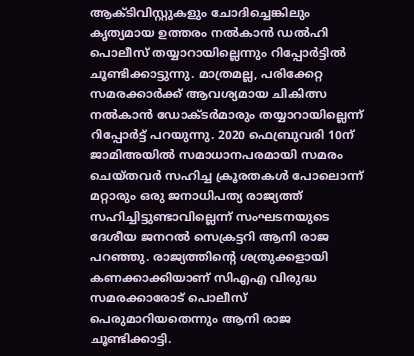ആക്ടിവിസ്റ്റുകളും ചോദിച്ചെങ്കിലും കൃത്യമായ ഉത്തരം നൽകാൻ ഡൽഹി പൊലീസ് തയ്യാറായില്ലെന്നും റിപ്പോർട്ടിൽ ചൂണ്ടിക്കാട്ടുന്നു. മാത്രമല്ല, പരിക്കേറ്റ സമരക്കാർക്ക് ആവശ്യമായ ചികിത്സ നൽകാൻ ഡോക്ടർമാരും തയ്യാറായില്ലെന്ന് റിപ്പോർട്ട് പറയുന്നു. 2020 ഫെബ്രുവരി 10ന് ജാമിഅയിൽ സമാധാനപരമായി സമരം ചെയ്തവർ സഹിച്ച ക്രൂരതകൾ പോലൊന്ന് മറ്റാരും ഒരു ജനാധിപത്യ രാജ്യത്ത് സഹിച്ചിട്ടുണ്ടാവില്ലെന്ന് സംഘടനയുടെ ദേശീയ ജനറൽ സെക്രട്ടറി ആനി രാജ പറ‍ഞ്ഞു. രാജ്യത്തിന്റെ ശത്രുക്കളായി കണക്കാക്കിയാണ് സിഎഎ വിരുദ്ധ സമരക്കാരോട് പൊലീസ് പെരുമാറിയതെന്നും ആനി രാജ ചൂണ്ടിക്കാട്ടി.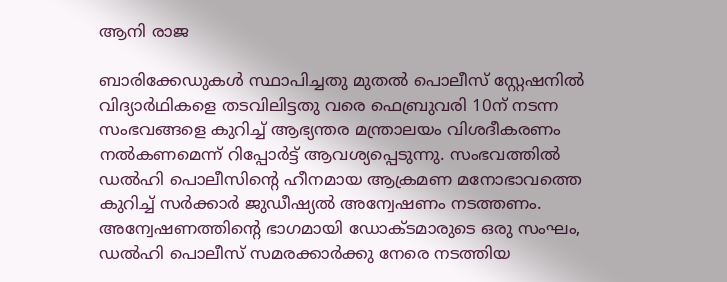ആനി രാജ

ബാരിക്കേഡുകൾ സ്ഥാപിച്ചതു മുതൽ പൊലീസ് സ്റ്റേഷനിൽ വിദ്യാർഥികളെ തടവിലിട്ടതു വരെ ഫെബ്രുവരി 10ന് നടന്ന സംഭവങ്ങളെ കുറിച്ച് ആഭ്യന്തര മന്ത്രാലയം വിശദീകരണം നൽകണമെന്ന് റിപ്പോർട്ട് ആവശ്യപ്പെടുന്നു. സംഭവത്തിൽ ഡൽഹി പൊലീസിന്റെ ഹീനമായ ആക്രമണ മനോഭാവത്തെ കുറിച്ച് സർക്കാർ ജുഡീഷ്യൽ അന്വേഷണം നടത്തണം. അന്വേഷണത്തിന്റെ ഭാഗമായി ഡോക്ടമാരുടെ ഒരു സംഘം, ഡൽഹി പൊലീസ് സമര‍ക്കാർക്കു നേരെ നടത്തിയ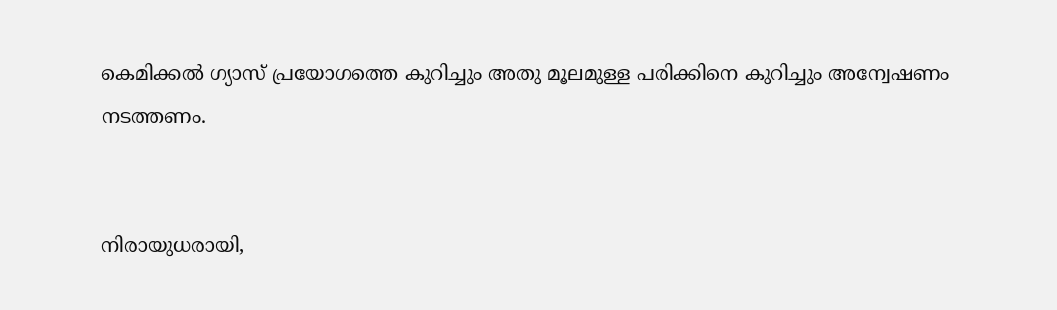കെമിക്കൽ ഗ്യാസ് പ്രയോഗത്തെ കുറിച്ചും അതു മൂലമുള്ള പരിക്കിനെ കുറിച്ചും അന്വേഷണം നടത്തണം.


നിരായുധരായി,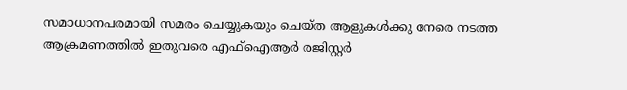സമാധാനപരമായി സമരം ചെയ്യുകയും ചെയ്ത ആളുകൾക്കു നേരെ നടത്ത ആക്രമണത്തിൽ ഇതുവരെ എഫ്ഐആർ രജിസ്റ്റർ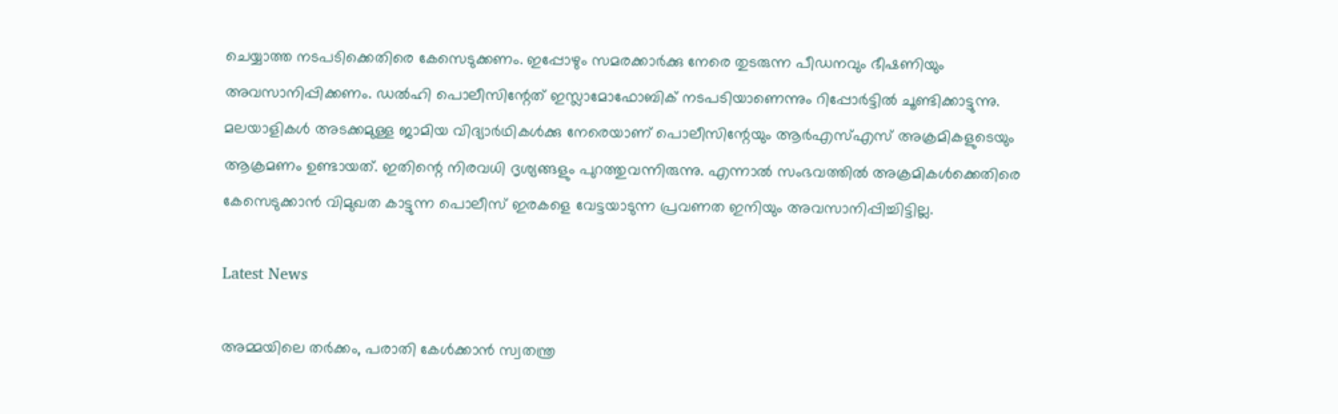ചെയ്യാത്ത നടപടിക്കെതിരെ കേസെടുക്കണം. ഇപ്പോഴും സമരക്കാർക്കു നേരെ തുടരുന്ന പീഡനവും ഭീഷണിയും അവസാനിപ്പിക്കണം. ഡൽഹി പൊലീസിന്റേത് ഇസ്ലാമോഫോബിക് നടപടിയാണെന്നും റിപ്പോർട്ടിൽ ചൂണ്ടിക്കാട്ടുന്നു. മലയാളികൾ അടക്കമുള്ള ജാമിയ വിദ്യാർഥികൾക്കു നേരെയാണ് പൊലീസിന്റേയും ആർഎസ്എസ് അക്രമികളുടെയും ആക്രമണം ഉണ്ടായത്. ഇതിന്റെ നിരവധി ദൃശ്യങ്ങളും പുറത്തുവന്നിരുന്നു. എന്നാൽ സംഭവത്തിൽ അക്രമികൾക്കെതിരെ കേസെടുക്കാന്‍ വിമുഖത കാട്ടുന്ന പൊലീസ് ഇരകളെ വേട്ടയാടുന്ന പ്രവണത ഇനിയും അവസാനിപ്പിച്ചിട്ടില്ല.

Latest News

അമ്മയിലെ തർക്കം, പരാതി കേൾക്കാൻ സ്വതന്ത്ര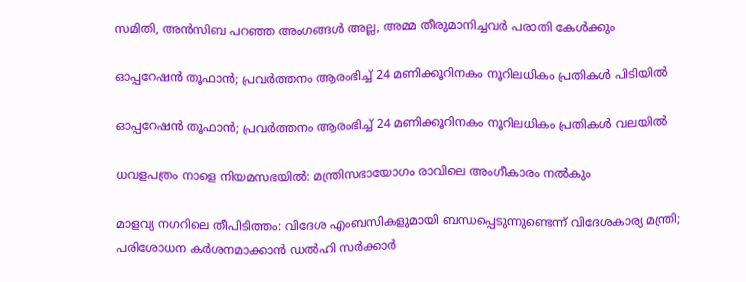സമിതി, അൻസിബ പറഞ്ഞ അംഗങ്ങൾ അല്ല, അമ്മ തീരുമാനിച്ചവർ പരാതി കേൾക്കും

ഓപ്പറേഷന്‍ തൂഫാന്‍; പ്രവര്‍ത്തനം ആരംഭിച്ച് 24 മണിക്കൂറിനകം നൂറിലധികം പ്രതികള്‍ പിടിയിൽ

ഓപ്പറേഷന്‍ തൂഫാന്‍; പ്രവര്‍ത്തനം ആരംഭിച്ച് 24 മണിക്കൂറിനകം നൂറിലധികം പ്രതികള്‍ വലയില്‍

ധവളപത്രം നാളെ നിയമസഭയിൽ: മന്ത്രിസഭായോഗം രാവിലെ അംഗീകാരം നൽകും

മാളവ്യ നഗറിലെ തീപിടിത്തം: വിദേശ എംബസികളുമായി ബന്ധപ്പെടുന്നുണ്ടെന്ന് വിദേശകാര്യ മന്ത്രി; പരിശോധന കർ‌ശനമാക്കാൻ ഡൽഹി സർക്കാർ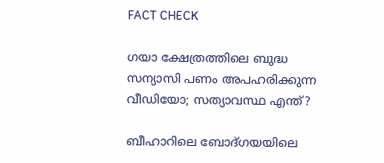FACT CHECK

ഗയാ ക്ഷേത്രത്തിലെ ബുദ്ധ സന്യാസി പണം അപഹരിക്കുന്ന വീഡിയോ; സത്യാവസ്ഥ എന്ത്?

ബീഹാറിലെ ബോദ്ഗയയിലെ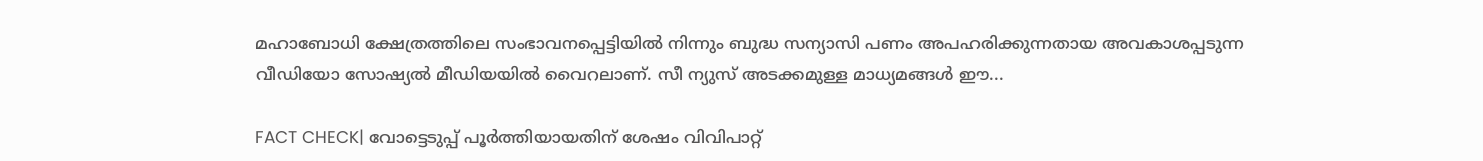മഹാബോധി ക്ഷേത്രത്തിലെ സംഭാവനപ്പെട്ടിയില്‍ നിന്നും ബുദ്ധ സന്യാസി പണം അപഹരിക്കുന്നതായ അവകാശപ്പടുന്ന വീഡിയോ സോഷ്യല്‍ മീഡിയയില്‍ വൈറലാണ്. സീ ന്യുസ് അടക്കമുള്ള മാധ്യമങ്ങള്‍ ഈ...

FACT CHECK| വോട്ടെടുപ്പ് പൂർത്തിയായതിന് ശേഷം വിവിപാറ്റ്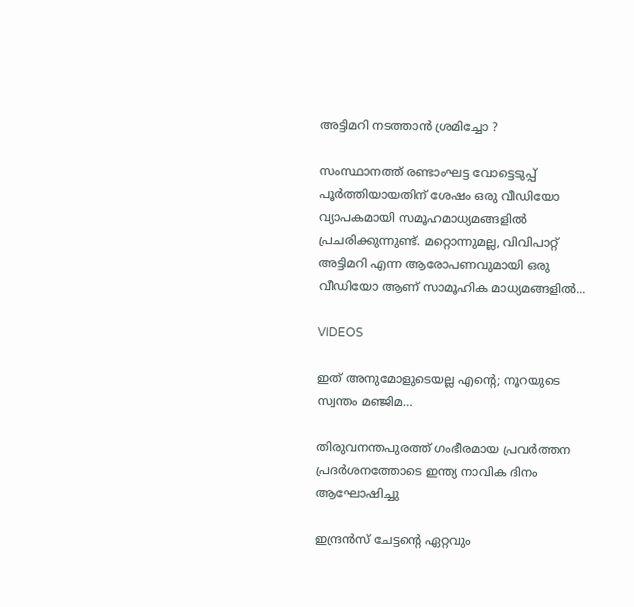അട്ടിമറി നടത്താൻ ശ്രമിച്ചോ ?

സംസ്ഥാനത്ത് രണ്ടാംഘട്ട വോട്ടെടുപ്പ് പൂർത്തിയായതിന് ശേഷം ഒരു വീഡിയോ വ്യാപകമായി സമൂഹമാധ്യമങ്ങളിൽ പ്രചരിക്കുന്നുണ്ട്. മറ്റൊന്നുമല്ല, വിവിപാറ്റ് അട്ടിമറി എന്ന ആരോപണവുമായി ഒരു വീഡിയോ ആണ് സാമൂഹിക മാധ്യമങ്ങളിൽ...

VIDEOS

ഇത് അനുമോളുടെയല്ല എന്റെ; നൂറയുടെ സ്വന്തം മഞ്ജിമ…

തിരുവനന്തപുരത്ത് ഗംഭീരമായ പ്രവർത്തന പ്രദർശനത്തോടെ ഇന്ത്യ നാവിക ദിനം ആഘോഷിച്ചു

ഇന്ദ്രൻസ് ചേട്ടന്റെ ഏറ്റവും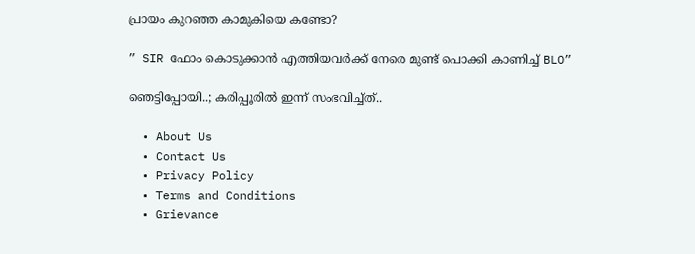പ്രായം കുറഞ്ഞ കാമുകിയെ കണ്ടോ?

” SIR ഫോം കൊടുക്കാൻ എത്തിയവർക്ക് നേരെ മുണ്ട് പൊക്കി കാണിച്ച് BLO”

ഞെട്ടിപ്പോയി..; കരിപ്പൂരിൽ ഇന്ന് സംഭവിച്ച്ത്..

  • About Us
  • Contact Us
  • Privacy Policy
  • Terms and Conditions
  • Grievance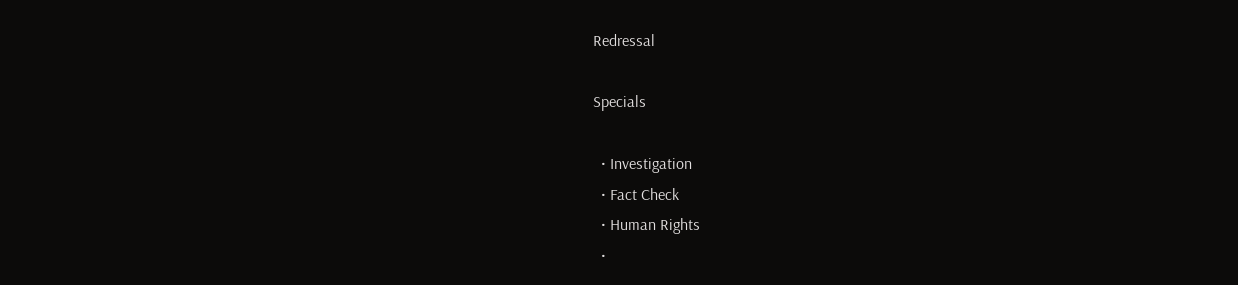Redressal

Specials

  • Investigation
  • Fact Check
  • Human Rights
  •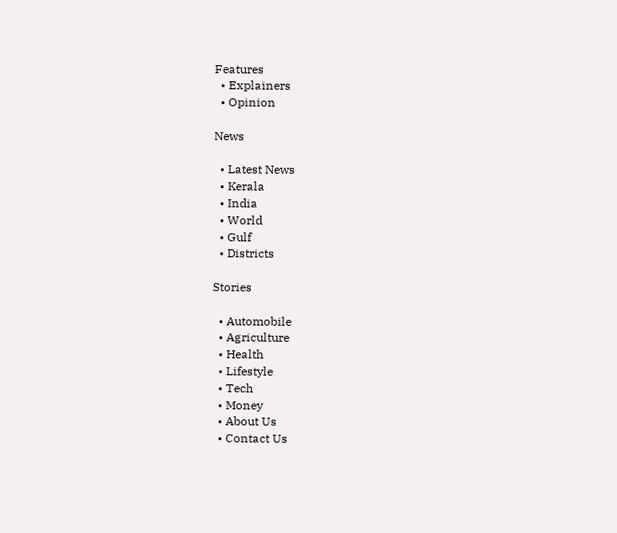Features
  • Explainers
  • Opinion

News

  • Latest News
  • Kerala
  • India
  • World
  • Gulf
  • Districts

Stories

  • Automobile
  • Agriculture
  • Health
  • Lifestyle
  • Tech
  • Money
  • About Us
  • Contact Us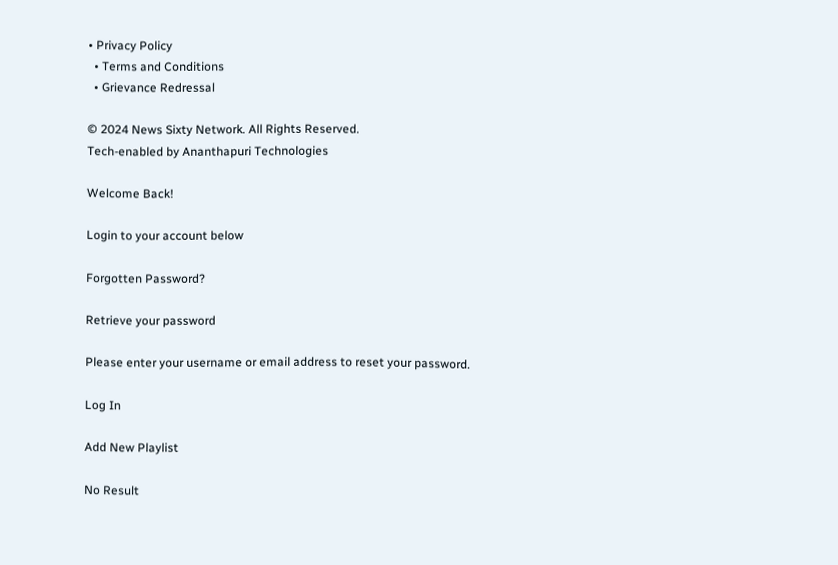• Privacy Policy
  • Terms and Conditions
  • Grievance Redressal

© 2024 News Sixty Network. All Rights Reserved.
Tech-enabled by Ananthapuri Technologies

Welcome Back!

Login to your account below

Forgotten Password?

Retrieve your password

Please enter your username or email address to reset your password.

Log In

Add New Playlist

No Result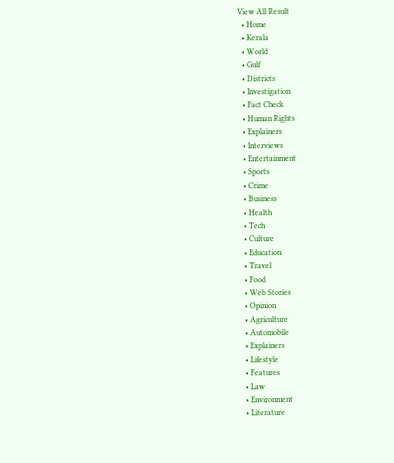View All Result
  • Home
  • Kerala
  • World
  • Gulf
  • Districts
  • Investigation
  • Fact Check
  • Human Rights
  • Explainers
  • Interviews
  • Entertainment
  • Sports
  • Crime
  • Business
  • Health
  • Tech
  • Culture
  • Education
  • Travel
  • Food
  • Web Stories
  • Opinion
  • Agriculture
  • Automobile
  • Explainers
  • Lifestyle
  • Features
  • Law
  • Environment
  • Literature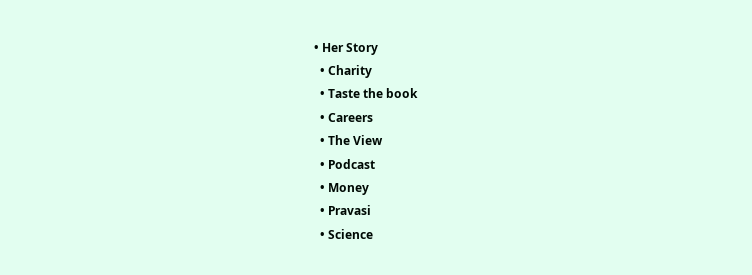• Her Story
  • Charity
  • Taste the book
  • Careers
  • The View
  • Podcast
  • Money
  • Pravasi
  • Science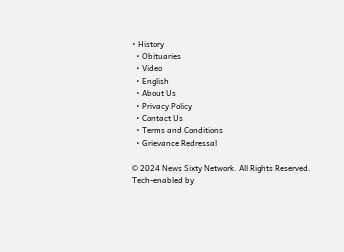• History
  • Obituaries
  • Video
  • English
  • About Us
  • Privacy Policy
  • Contact Us
  • Terms and Conditions
  • Grievance Redressal

© 2024 News Sixty Network. All Rights Reserved.
Tech-enabled by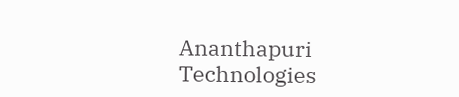Ananthapuri Technologies